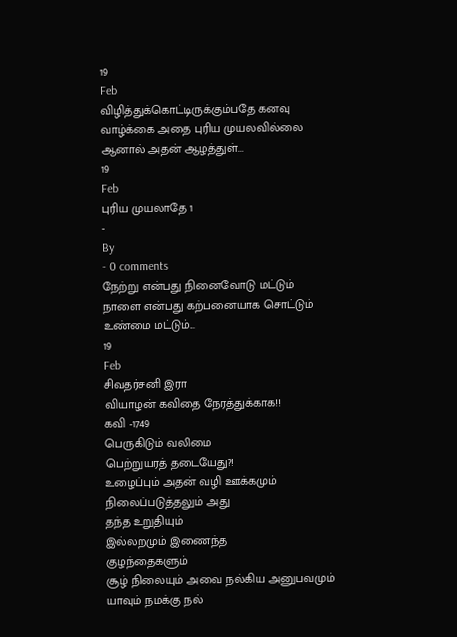19
Feb
விழித்துக்கொட்டிருக்கும்பதே கனவு
வாழ்க்கை அதை புரிய முயலவில்லை
ஆனால் அதன் ஆழத்துள்...
19
Feb
புரிய முயலாதே 1
-
By
- 0 comments
நேற்று என்பது நினைவோடு மட்டும்
நாளை என்பது கற்பனையாக சொட்டும்
உண்மை மட்டும்...
19
Feb
சிவதர்சனி இரா
வியாழன் கவிதை நேரத்துக்காக!!
கவி -1749
பெருகிடும் வலிமை
பெற்றுயரத் தடையேது?!
உழைப்பும் அதன் வழி ஊக்கமும்
நிலைப்படுத்தலும் அது
தந்த உறுதியும்
இல்லறமும் இணைந்த
குழந்தைகளும்
சூழ் நிலையும் அவை நல்கிய அனுபவமும்
யாவும் நமக்கு நல்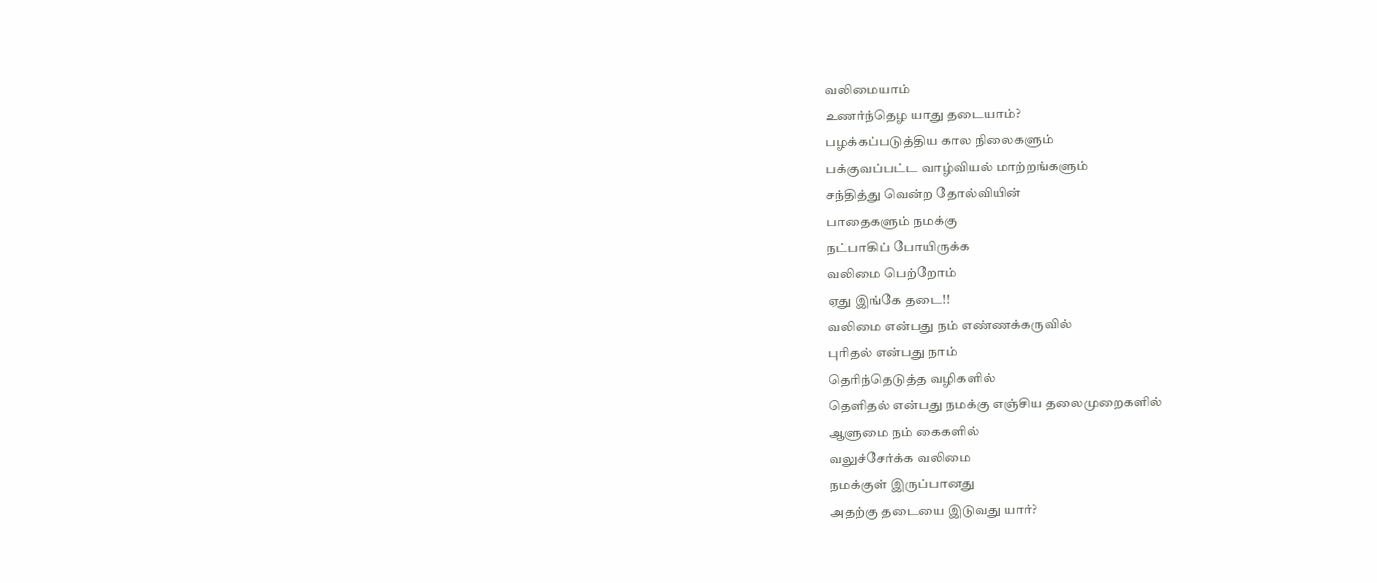வலிமையாம்
உணர்ந்தெழ யாது தடையாம்?
பழக்கப்படுத்திய கால நிலைகளும்
பக்குவப்பட்ட வாழ்வியல் மாற்றங்களும்
சந்தித்து வென்ற தோல்வியின்
பாதைகளும் நமக்கு
நட்பாகிப் போயிருக்க
வலிமை பெற்றோம்
ஏது இங்கே தடை!!
வலிமை என்பது நம் எண்ணக்கருவில்
புரிதல் என்பது நாம்
தெரிந்தெடுத்த வழிகளில்
தெளிதல் என்பது நமக்கு எஞ்சிய தலைமுறைகளில்
ஆளுமை நம் கைகளில்
வலுச்சேர்க்க வலிமை
நமக்குள் இருப்பானது
அதற்கு தடையை இடுவது யார்?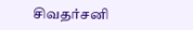சிவதர்சனி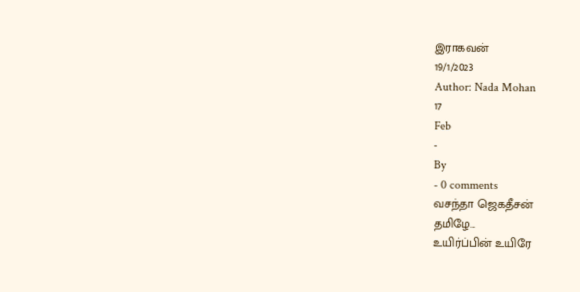இராகவன்
19/1/2023
Author: Nada Mohan
17
Feb
-
By
- 0 comments
வசந்தா ஜெகதீசன்
தமிழே...
உயிர்ப்பின் உயிரே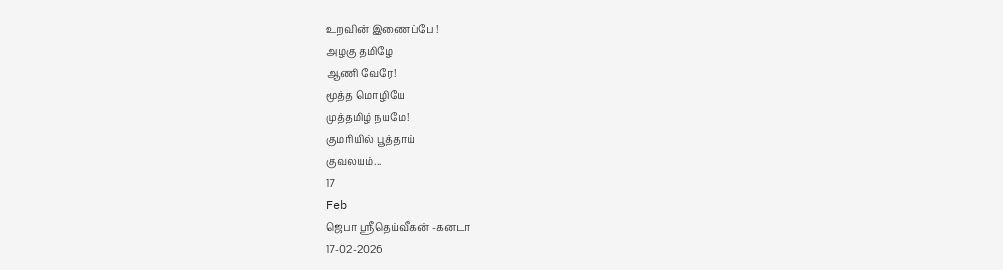உறவின் இணைப்பே !
அழகு தமிழே
ஆணி வேரே!
மூத்த மொழியே
முத்தமிழ் நயமே!
குமரியில் பூத்தாய்
குவலயம்...
17
Feb
ஜெபா ஸ்ரீதெய்வீகன் -கனடா
17-02-2026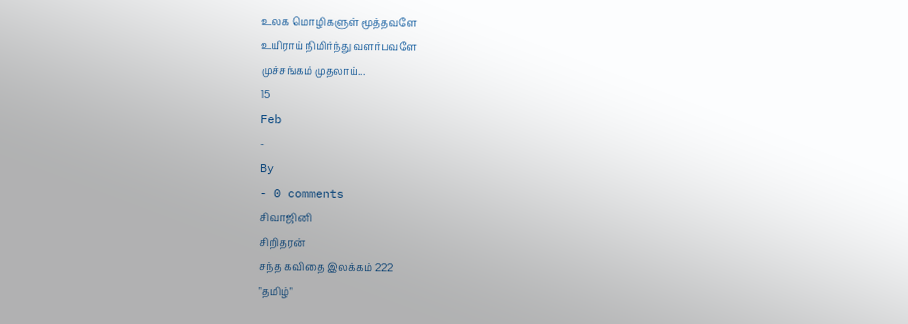உலக மொழிகளுள் மூத்தவளே
உயிராய் நிமிர்ந்து வளர்பவளே
முச்சங்கம் முதலாய்...
15
Feb
-
By
- 0 comments
சிவாஜினி
சிறிதரன்
சந்த கவிதை இலக்கம் 222
"தமிழ்"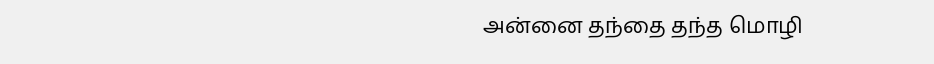அன்னை தந்தை தந்த மொழி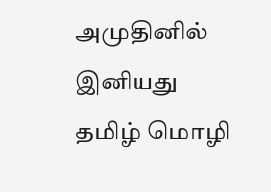அமுதினில் இனியது
தமிழ் மொழி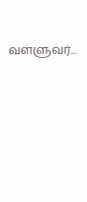வள்ளுவர்...